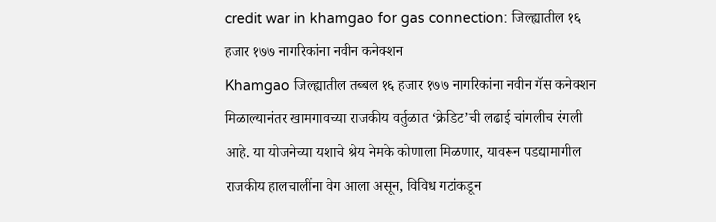credit war in khamgao for gas connection: जिल्ह्यातील १६ हजार १७७ नागरिकांना नवीन कनेक्शन
Khamgao जिल्ह्यातील तब्बल १६ हजार १७७ नागरिकांना नवीन गॅस कनेक्शन मिळाल्यानंतर खामगावच्या राजकीय वर्तुळात ‘क्रेडिट’ची लढाई चांगलीच रंगली आहे. या योजनेच्या यशाचे श्रेय नेमके कोणाला मिळणार, यावरून पडद्यामागील राजकीय हालचालींना वेग आला असून, विविध गटांकडून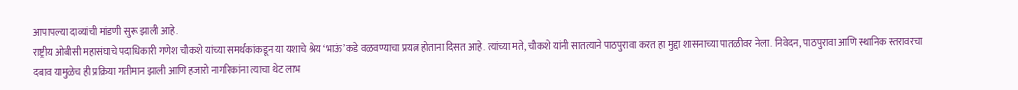आपापल्या दाव्यांची मांडणी सुरू झाली आहे.
राष्ट्रीय ओबीसी महासंघाचे पदाधिकारी गणेश चौकशे यांच्या समर्थकांकडून या यशाचे श्रेय ‘भाऊं’कडे वळवण्याचा प्रयत्न होताना दिसत आहे. त्यांच्या मते, चौकशे यांनी सातत्याने पाठपुरावा करत हा मुद्दा शासनाच्या पातळीवर नेला. निवेदन, पाठपुरावा आणि स्थानिक स्तरावरचा दबाव यामुळेच ही प्रक्रिया गतीमान झाली आणि हजारो नागरिकांना त्याचा थेट लाभ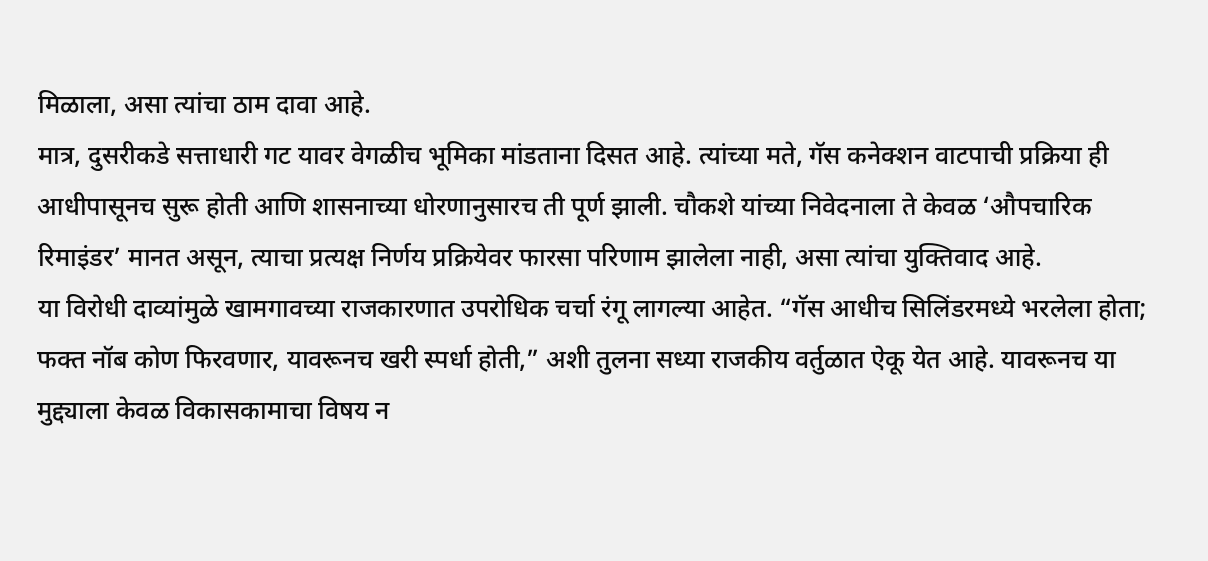मिळाला, असा त्यांचा ठाम दावा आहे.
मात्र, दुसरीकडे सत्ताधारी गट यावर वेगळीच भूमिका मांडताना दिसत आहे. त्यांच्या मते, गॅस कनेक्शन वाटपाची प्रक्रिया ही आधीपासूनच सुरू होती आणि शासनाच्या धोरणानुसारच ती पूर्ण झाली. चौकशे यांच्या निवेदनाला ते केवळ ‘औपचारिक रिमाइंडर’ मानत असून, त्याचा प्रत्यक्ष निर्णय प्रक्रियेवर फारसा परिणाम झालेला नाही, असा त्यांचा युक्तिवाद आहे.
या विरोधी दाव्यांमुळे खामगावच्या राजकारणात उपरोधिक चर्चा रंगू लागल्या आहेत. “गॅस आधीच सिलिंडरमध्ये भरलेला होता; फक्त नॉब कोण फिरवणार, यावरूनच खरी स्पर्धा होती,” अशी तुलना सध्या राजकीय वर्तुळात ऐकू येत आहे. यावरूनच या मुद्द्याला केवळ विकासकामाचा विषय न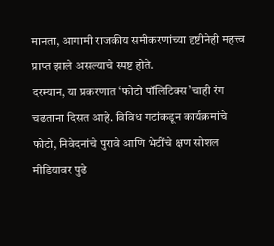मानता, आगामी राजकीय समीकरणांच्या दृष्टीनेही महत्त्व प्राप्त झाले असल्याचे स्पष्ट होते.
दरम्यान, या प्रकरणात ‘फोटो पॉलिटिक्स’चाही रंग चढताना दिसत आहे. विविध गटांकडून कार्यक्रमांचे फोटो, निवेदनांचे पुरावे आणि भेटींचे क्षण सोशल मीडियावर पुढे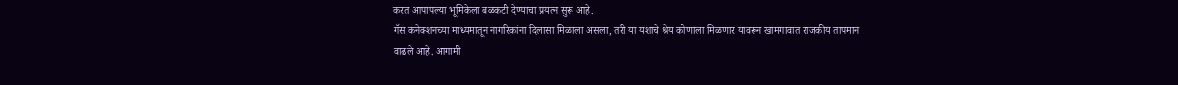करत आपापल्या भूमिकेला बळकटी देण्याचा प्रयत्न सुरू आहे.
गॅस कनेक्शनच्या माध्यमातून नागरिकांना दिलासा मिळाला असला, तरी या यशाचे श्रेय कोणाला मिळणार यावरून खामगावात राजकीय तापमान वाढले आहे. आगामी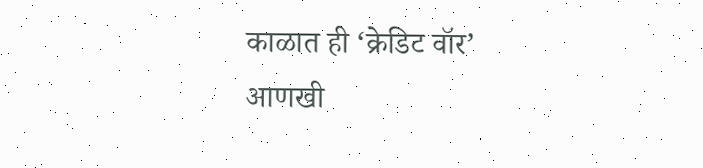काळात ही ‘क्रेडिट वॉर’ आणखी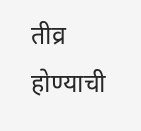तीव्र होण्याची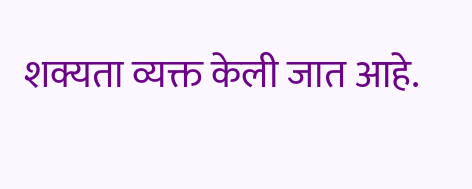शक्यता व्यक्त केली जात आहे.